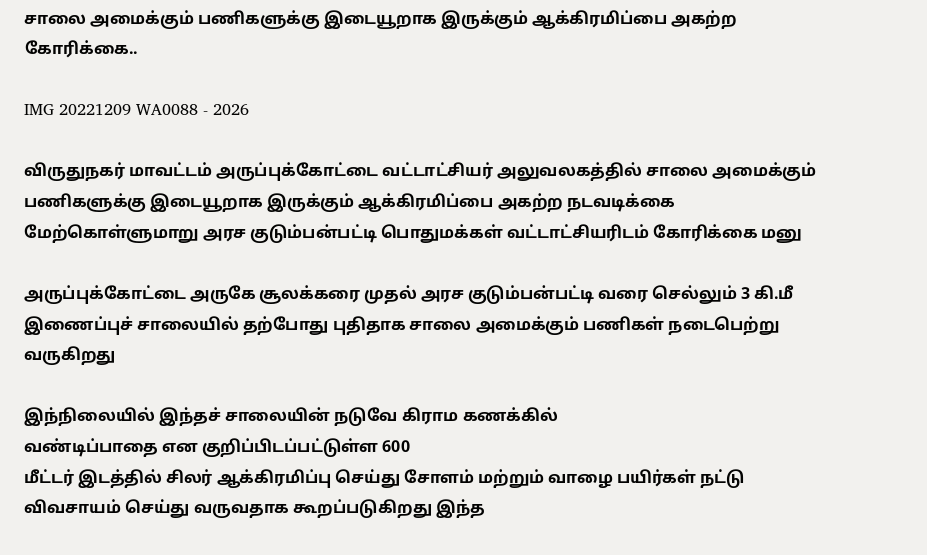சாலை அமைக்கும் பணிகளுக்கு இடையூறாக இருக்கும் ஆக்கிரமிப்பை அகற்ற கோரிக்கை..

IMG 20221209 WA0088 - 2026

விருதுநகர் மாவட்டம் அருப்புக்கோட்டை வட்டாட்சியர் அலுவலகத்தில் சாலை அமைக்கும் பணிகளுக்கு இடையூறாக இருக்கும் ஆக்கிரமிப்பை அகற்ற நடவடிக்கை மேற்கொள்ளுமாறு அரச குடும்பன்பட்டி பொதுமக்கள் வட்டாட்சியரிடம் கோரிக்கை மனு

அருப்புக்கோட்டை அருகே சூலக்கரை முதல் அரச குடும்பன்பட்டி வரை செல்லும் 3 கி.மீ இணைப்புச் சாலையில் தற்போது புதிதாக சாலை அமைக்கும் பணிகள் நடைபெற்று வருகிறது

இந்நிலையில் இந்தச் சாலையின் நடுவே கிராம கணக்கில்
வண்டிப்பாதை என குறிப்பிடப்பட்டுள்ள 600
மீட்டர் இடத்தில் சிலர் ஆக்கிரமிப்பு செய்து சோளம் மற்றும் வாழை பயிர்கள் நட்டு விவசாயம் செய்து வருவதாக கூறப்படுகிறது இந்த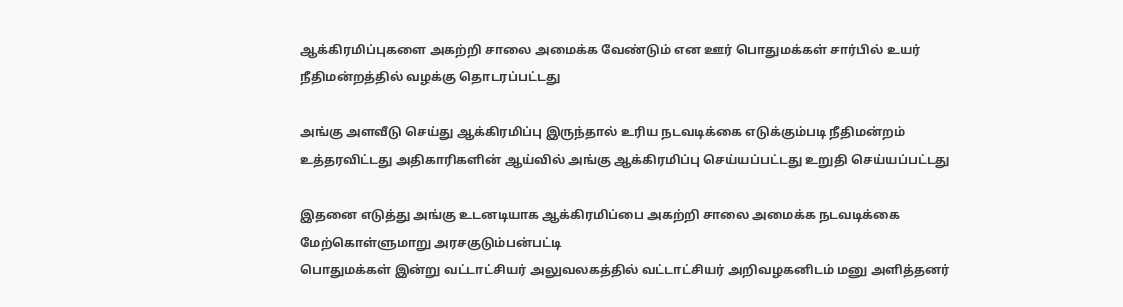ஆக்கிரமிப்புகளை அகற்றி சாலை அமைக்க வேண்டும் என ஊர் பொதுமக்கள் சார்பில் உயர் நீதிமன்றத்தில் வழக்கு தொடரப்பட்டது

அங்கு அளவீடு செய்து ஆக்கிரமிப்பு இருந்தால் உரிய நடவடிக்கை எடுக்கும்படி நீதிமன்றம் உத்தரவிட்டது அதிகாரிகளின் ஆய்வில் அங்கு ஆக்கிரமிப்பு செய்யப்பட்டது உறுதி செய்யப்பட்டது

இதனை எடுத்து அங்கு உடனடியாக ஆக்கிரமிப்பை அகற்றி சாலை அமைக்க நடவடிக்கை மேற்கொள்ளுமாறு அரசகுடும்பன்பட்டி
பொதுமக்கள் இன்று வட்டாட்சியர் அலுவலகத்தில் வட்டாட்சியர் அறிவழகனிடம் மனு அளித்தனர்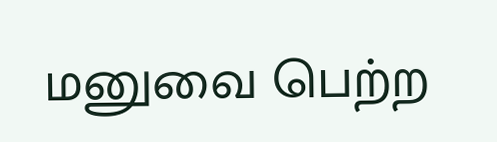மனுவை பெற்ற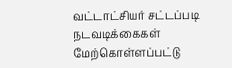வட்டாட்சியர் சட்டப்படி நடவடிக்கைகள் மேற்கொள்ளப்பட்டு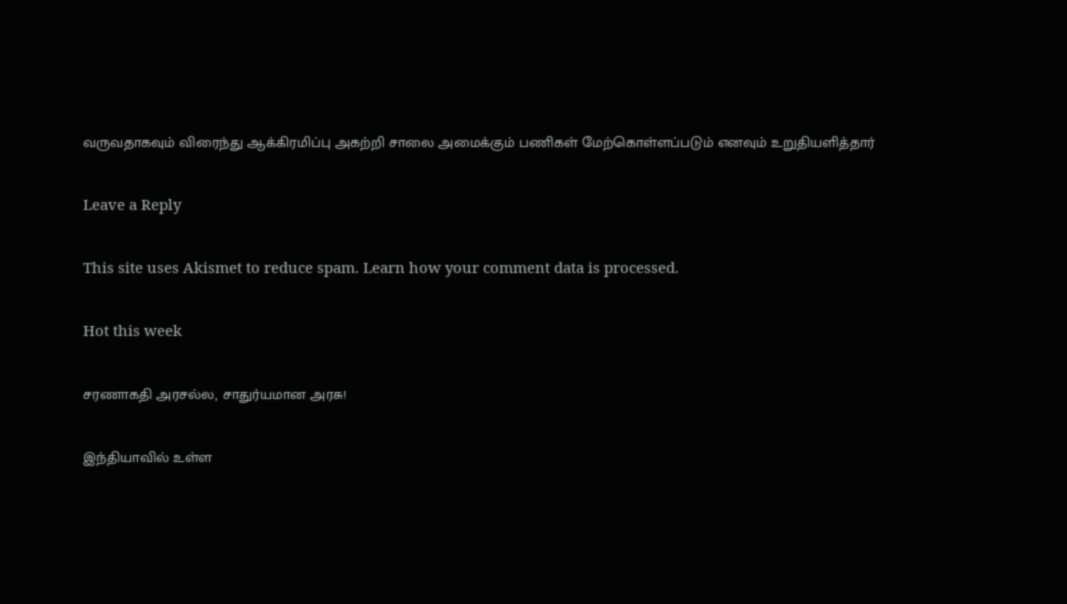வருவதாகவும் விரைந்து ஆக்கிரமிப்பு அகற்றி சாலை அமைக்கும் பணிகள் மேற்கொள்ளப்படும் எனவும் உறுதியளித்தார்

Leave a Reply

This site uses Akismet to reduce spam. Learn how your comment data is processed.

Hot this week

சரணாகதி அரசல்ல, சாதுர்யமான அரசு!

இந்தியாவில் உள்ள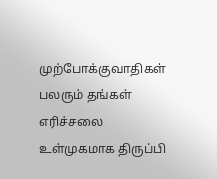முற்போக்குவாதிகள் பலரும் தங்கள் எரிச்சலை உள்முகமாக திருப்பி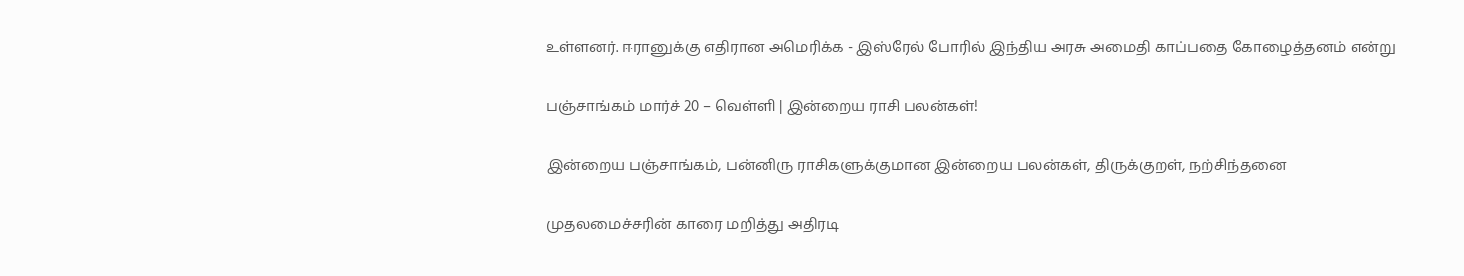உள்ளனர். ஈரானுக்கு எதிரான அமெரிக்க - இஸ்ரேல் போரில் இந்திய அரசு அமைதி காப்பதை கோழைத்தனம் என்று

பஞ்சாங்கம் மார்ச் 20 – வெள்ளி | இன்றைய ராசி பலன்கள்!

இன்றைய பஞ்சாங்கம், பன்னிரு ராசிகளுக்குமான இன்றைய பலன்கள், திருக்குறள், நற்சிந்தனை

முதலமைச்சரின் காரை மறித்து அதிரடி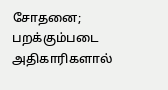சோதனை; பறக்கும்படை அதிகாரிகளால்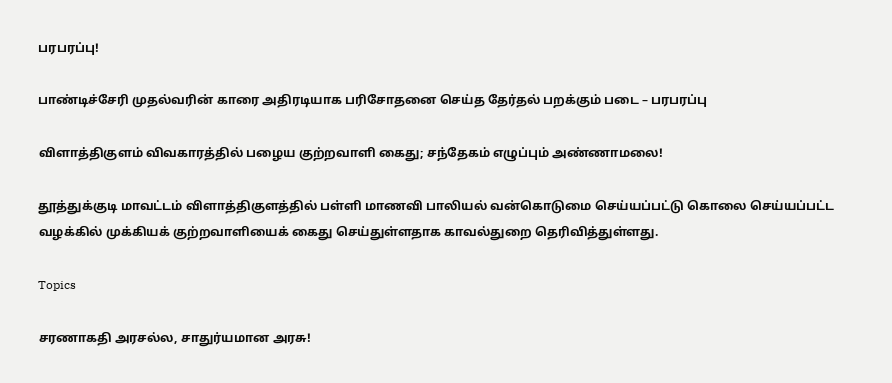பரபரப்பு!

பாண்டிச்சேரி முதல்வரின் காரை அதிரடியாக பரிசோதனை செய்த தேர்தல் பறக்கும் படை – பரபரப்பு

விளாத்திகுளம் விவகாரத்தில் பழைய குற்றவாளி கைது; சந்தேகம் எழுப்பும் அண்ணாமலை!

தூத்துக்குடி மாவட்டம் விளாத்திகுளத்தில் பள்ளி மாணவி பாலியல் வன்கொடுமை செய்யப்பட்டு கொலை செய்யப்பட்ட வழக்கில் முக்கியக் குற்றவாளியைக் கைது செய்துள்ளதாக காவல்துறை தெரிவித்துள்ளது.

Topics

சரணாகதி அரசல்ல, சாதுர்யமான அரசு!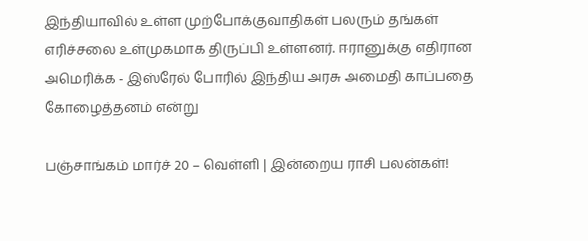இந்தியாவில் உள்ள முற்போக்குவாதிகள் பலரும் தங்கள் எரிச்சலை உள்முகமாக திருப்பி உள்ளனர். ஈரானுக்கு எதிரான அமெரிக்க - இஸ்ரேல் போரில் இந்திய அரசு அமைதி காப்பதை கோழைத்தனம் என்று

பஞ்சாங்கம் மார்ச் 20 – வெள்ளி | இன்றைய ராசி பலன்கள்!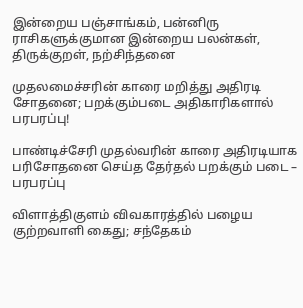இன்றைய பஞ்சாங்கம், பன்னிரு ராசிகளுக்குமான இன்றைய பலன்கள், திருக்குறள், நற்சிந்தனை

முதலமைச்சரின் காரை மறித்து அதிரடி சோதனை; பறக்கும்படை அதிகாரிகளால் பரபரப்பு!

பாண்டிச்சேரி முதல்வரின் காரை அதிரடியாக பரிசோதனை செய்த தேர்தல் பறக்கும் படை – பரபரப்பு

விளாத்திகுளம் விவகாரத்தில் பழைய குற்றவாளி கைது; சந்தேகம்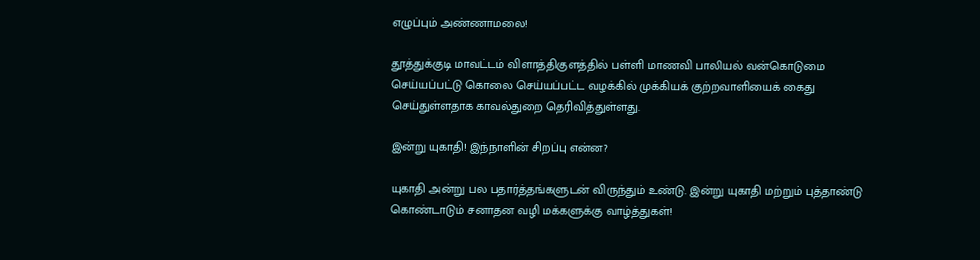எழுப்பும் அண்ணாமலை!

தூத்துக்குடி மாவட்டம் விளாத்திகுளத்தில் பள்ளி மாணவி பாலியல் வன்கொடுமை செய்யப்பட்டு கொலை செய்யப்பட்ட வழக்கில் முக்கியக் குற்றவாளியைக் கைது செய்துள்ளதாக காவல்துறை தெரிவித்துள்ளது.

இன்று யுகாதி! இந்நாளின் சிறப்பு என்ன?

யுகாதி அன்று பல பதார்த்தங்களுடன் விருந்தும் உண்டு. இன்று யுகாதி மற்றும் புத்தாண்டு கொண்டாடும் சனாதன வழி மக்களுக்கு வாழ்த்துகள்!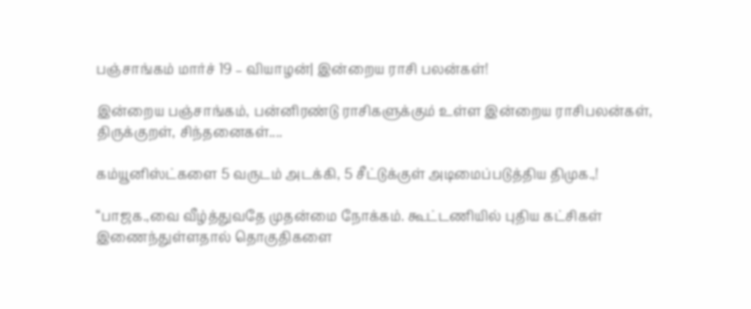பஞ்சாங்கம் மார்ச் 19 – வியாழன்| இன்றைய ராசி பலன்கள்!

இன்றைய பஞ்சாங்கம், பன்னிரண்டு ராசிகளுக்கும் உள்ள இன்றைய ராசிபலன்கள், திருக்குறள், சிந்தனைகள்....

கம்யூனிஸ்ட்களை 5 வருடம் அடக்கி, 5 சீட்டுக்குள் அடிமைப்படுத்திய திமுக.,!

“பாஜக.,வை வீழ்த்துவதே முதன்மை நோக்கம். கூட்டணியில் புதிய கட்சிகள் இணைந்துள்ளதால் தொகுதிகளை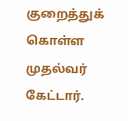குறைத்துக் கொள்ள முதல்வர் கேட்டார்.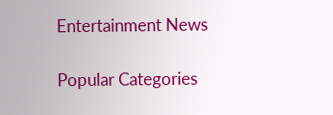Entertainment News

Popular Categories